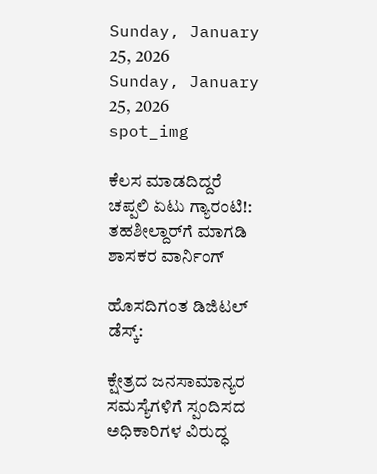Sunday, January 25, 2026
Sunday, January 25, 2026
spot_img

ಕೆಲಸ ಮಾಡದಿದ್ದರೆ ಚಪ್ಪಲಿ ಏಟು ಗ್ಯಾರಂಟಿ!: ತಹಶೀಲ್ದಾರ್‌ಗೆ ಮಾಗಡಿ ಶಾಸಕರ ವಾರ್ನಿಂಗ್

ಹೊಸದಿಗಂತ ಡಿಜಿಟಲ್ ಡೆಸ್ಕ್:

ಕ್ಷೇತ್ರದ ಜನಸಾಮಾನ್ಯರ ಸಮಸ್ಯೆಗಳಿಗೆ ಸ್ಪಂದಿಸದ ಅಧಿಕಾರಿಗಳ ವಿರುದ್ಧ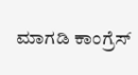ಮಾಗಡಿ ಕಾಂಗ್ರೆಸ್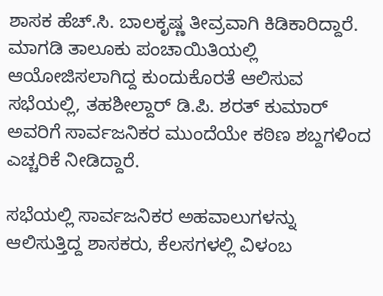ಶಾಸಕ ಹೆಚ್.ಸಿ. ಬಾಲಕೃಷ್ಣ ತೀವ್ರವಾಗಿ ಕಿಡಿಕಾರಿದ್ದಾರೆ. ಮಾಗಡಿ ತಾಲೂಕು ಪಂಚಾಯಿತಿಯಲ್ಲಿ ಆಯೋಜಿಸಲಾಗಿದ್ದ ಕುಂದುಕೊರತೆ ಆಲಿಸುವ ಸಭೆಯಲ್ಲಿ, ತಹಶೀಲ್ದಾರ್ ಡಿ.ಪಿ. ಶರತ್ ಕುಮಾರ್ ಅವರಿಗೆ ಸಾರ್ವಜನಿಕರ ಮುಂದೆಯೇ ಕಠಿಣ ಶಬ್ದಗಳಿಂದ ಎಚ್ಚರಿಕೆ ನೀಡಿದ್ದಾರೆ.

ಸಭೆಯಲ್ಲಿ ಸಾರ್ವಜನಿಕರ ಅಹವಾಲುಗಳನ್ನು ಆಲಿಸುತ್ತಿದ್ದ ಶಾಸಕರು, ಕೆಲಸಗಳಲ್ಲಿ ವಿಳಂಬ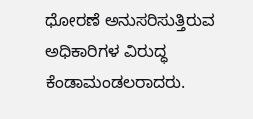ಧೋರಣೆ ಅನುಸರಿಸುತ್ತಿರುವ ಅಧಿಕಾರಿಗಳ ವಿರುದ್ಧ ಕೆಂಡಾಮಂಡಲರಾದರು.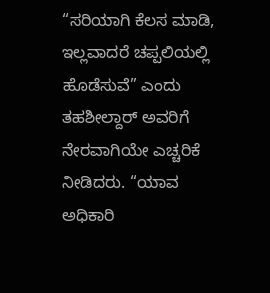“ಸರಿಯಾಗಿ ಕೆಲಸ ಮಾಡಿ, ಇಲ್ಲವಾದರೆ ಚಪ್ಪಲಿಯಲ್ಲಿ ಹೊಡೆಸುವೆ” ಎಂದು ತಹಶೀಲ್ದಾರ್ ಅವರಿಗೆ ನೇರವಾಗಿಯೇ ಎಚ್ಚರಿಕೆ ನೀಡಿದರು. “ಯಾವ ಅಧಿಕಾರಿ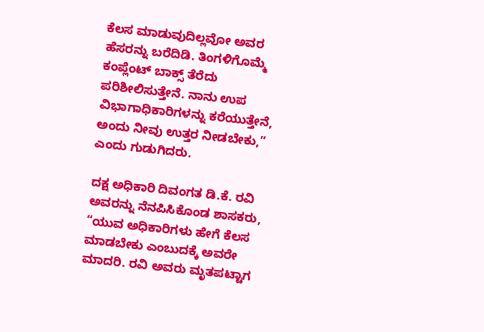ಕೆಲಸ ಮಾಡುವುದಿಲ್ಲವೋ ಅವರ ಹೆಸರನ್ನು ಬರೆದಿಡಿ. ತಿಂಗಳಿಗೊಮ್ಮೆ ಕಂಪ್ಲೆಂಟ್ ಬಾಕ್ಸ್ ತೆರೆದು ಪರಿಶೀಲಿಸುತ್ತೇನೆ. ನಾನು ಉಪ ವಿಭಾಗಾಧಿಕಾರಿಗಳನ್ನು ಕರೆಯುತ್ತೇನೆ, ಅಂದು ನೀವು ಉತ್ತರ ನೀಡಬೇಕು,” ಎಂದು ಗುಡುಗಿದರು.

ದಕ್ಷ ಅಧಿಕಾರಿ ದಿವಂಗತ ಡಿ.ಕೆ. ರವಿ ಅವರನ್ನು ನೆನಪಿಸಿಕೊಂಡ ಶಾಸಕರು, “ಯುವ ಅಧಿಕಾರಿಗಳು ಹೇಗೆ ಕೆಲಸ ಮಾಡಬೇಕು ಎಂಬುದಕ್ಕೆ ಅವರೇ ಮಾದರಿ. ರವಿ ಅವರು ಮೃತಪಟ್ಟಾಗ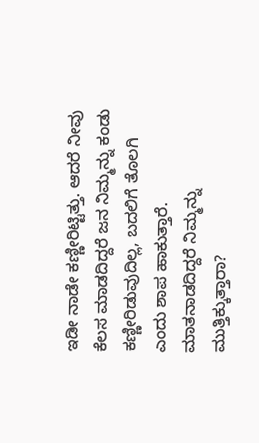ಇಡೀ ನಾಡೇ ಕಣ್ಣೀರಿಟ್ಟಿತ್ತು. ಆದರೆ ನೀವು ಕೆಲಸ ಮಾಡದಿದ್ದರೆ ಜನ ನಿಮ್ಮನ್ನು ಕಂಡು ಕಣ್ಣೀರಿಡುವುದಿಲ್ಲ, ಬದಲಿಗೆ ತೊಲಗಿ ಎಂದು ಶಾಪ ಹಾಕುತ್ತಾರೆ. ಮಾತನಾಡದಿದ್ದರೆ ನಿಮ್ಮನ್ನು ಮುತ್ತಿಕ್ಕುತ್ತಾರಾ?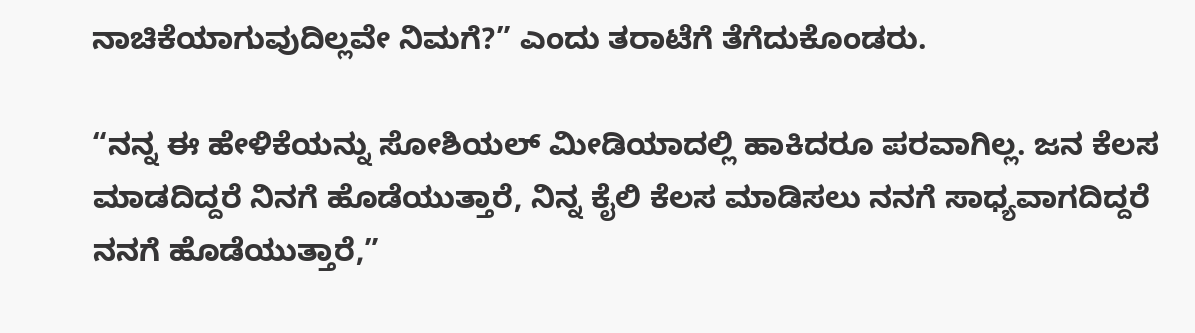ನಾಚಿಕೆಯಾಗುವುದಿಲ್ಲವೇ ನಿಮಗೆ?” ಎಂದು ತರಾಟೆಗೆ ತೆಗೆದುಕೊಂಡರು.

“ನನ್ನ ಈ ಹೇಳಿಕೆಯನ್ನು ಸೋಶಿಯಲ್ ಮೀಡಿಯಾದಲ್ಲಿ ಹಾಕಿದರೂ ಪರವಾಗಿಲ್ಲ. ಜನ ಕೆಲಸ ಮಾಡದಿದ್ದರೆ ನಿನಗೆ ಹೊಡೆಯುತ್ತಾರೆ, ನಿನ್ನ ಕೈಲಿ ಕೆಲಸ ಮಾಡಿಸಲು ನನಗೆ ಸಾಧ್ಯವಾಗದಿದ್ದರೆ ನನಗೆ ಹೊಡೆಯುತ್ತಾರೆ,”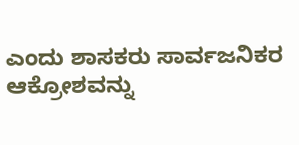ಎಂದು ಶಾಸಕರು ಸಾರ್ವಜನಿಕರ ಆಕ್ರೋಶವನ್ನು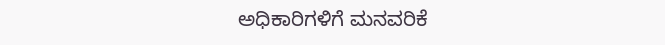ಅಧಿಕಾರಿಗಳಿಗೆ ಮನವರಿಕೆ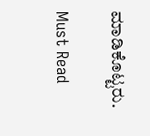ಮಾಡಿಕೊಟ್ಟರು.

Must Read